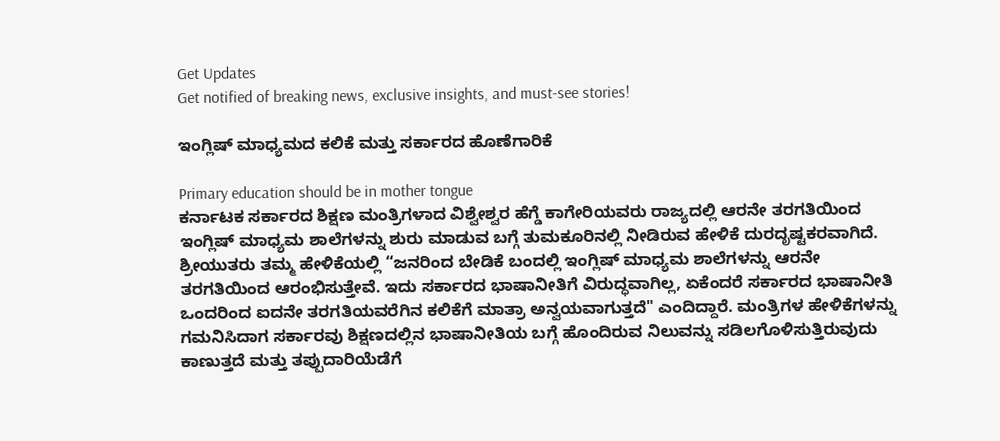Get Updates
Get notified of breaking news, exclusive insights, and must-see stories!

ಇಂಗ್ಲಿಷ್ ಮಾಧ್ಯಮದ ಕಲಿಕೆ ಮತ್ತು ಸರ್ಕಾರದ ಹೊಣೆಗಾರಿಕೆ

Primary education should be in mother tongue
ಕರ್ನಾಟಕ ಸರ್ಕಾರದ ಶಿಕ್ಷಣ ಮಂತ್ರಿಗಳಾದ ವಿಶ್ವೇಶ್ವರ ಹೆಗ್ಡೆ ಕಾಗೇರಿಯವರು ರಾಜ್ಯದಲ್ಲಿ ಆರನೇ ತರಗತಿಯಿಂದ ಇಂಗ್ಲಿಷ್ ಮಾಧ್ಯಮ ಶಾಲೆಗಳನ್ನು ಶುರು ಮಾಡುವ ಬಗ್ಗೆ ತುಮಕೂರಿನಲ್ಲಿ ನೀಡಿರುವ ಹೇಳಿಕೆ ದುರದೃಷ್ಟಕರವಾಗಿದೆ. ಶ್ರೀಯುತರು ತಮ್ಮ ಹೇಳಿಕೆಯಲ್ಲಿ “ಜನರಿಂದ ಬೇಡಿಕೆ ಬಂದಲ್ಲಿ ಇಂಗ್ಲಿಷ್ ಮಾಧ್ಯಮ ಶಾಲೆಗಳನ್ನು ಆರನೇ ತರಗತಿಯಿಂದ ಆರಂಭಿಸುತ್ತೇವೆ. ಇದು ಸರ್ಕಾರದ ಭಾಷಾನೀತಿಗೆ ವಿರುದ್ಧವಾಗಿಲ್ಲ, ಏಕೆಂದರೆ ಸರ್ಕಾರದ ಭಾಷಾನೀತಿ ಒಂದರಿಂದ ಐದನೇ ತರಗತಿಯವರೆಗಿನ ಕಲಿಕೆಗೆ ಮಾತ್ರಾ ಅನ್ವಯವಾಗುತ್ತದೆ" ಎಂದಿದ್ದಾರೆ. ಮಂತ್ರಿಗಳ ಹೇಳಿಕೆಗಳನ್ನು ಗಮನಿಸಿದಾಗ ಸರ್ಕಾರವು ಶಿಕ್ಷಣದಲ್ಲಿನ ಭಾಷಾನೀತಿಯ ಬಗ್ಗೆ ಹೊಂದಿರುವ ನಿಲುವನ್ನು ಸಡಿಲಗೊಳಿಸುತ್ತಿರುವುದು ಕಾಣುತ್ತದೆ ಮತ್ತು ತಪ್ಪುದಾರಿಯೆಡೆಗೆ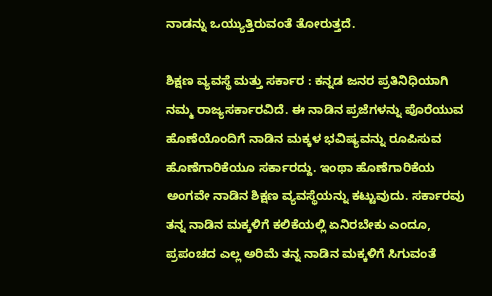ನಾಡನ್ನು ಒಯ್ಯುತ್ತಿರುವಂತೆ ತೋರುತ್ತದೆ.

ಶಿಕ್ಷಣ ವ್ಯವಸ್ಥೆ ಮತ್ತು ಸರ್ಕಾರ : ಕನ್ನಡ ಜನರ ಪ್ರತಿನಿಧಿಯಾಗಿ ನಮ್ಮ ರಾಜ್ಯಸರ್ಕಾರವಿದೆ. ಈ ನಾಡಿನ ಪ್ರಜೆಗಳನ್ನು ಪೊರೆಯುವ ಹೊಣೆಯೊಂದಿಗೆ ನಾಡಿನ ಮಕ್ಕಳ ಭವಿಷ್ಯವನ್ನು ರೂಪಿಸುವ ಹೊಣೆಗಾರಿಕೆಯೂ ಸರ್ಕಾರದ್ದು. ಇಂಥಾ ಹೊಣೆಗಾರಿಕೆಯ ಅಂಗವೇ ನಾಡಿನ ಶಿಕ್ಷಣ ವ್ಯವಸ್ಥೆಯನ್ನು ಕಟ್ಟುವುದು. ಸರ್ಕಾರವು ತನ್ನ ನಾಡಿನ ಮಕ್ಕಳಿಗೆ ಕಲಿಕೆಯಲ್ಲಿ ಏನಿರಬೇಕು ಎಂದೂ, ಪ್ರಪಂಚದ ಎಲ್ಲ ಅರಿಮೆ ತನ್ನ ನಾಡಿನ ಮಕ್ಕಳಿಗೆ ಸಿಗುವಂತೆ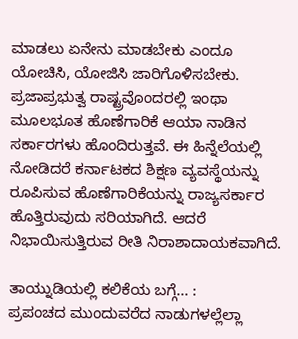ಮಾಡಲು ಏನೇನು ಮಾಡಬೇಕು ಎಂದೂ ಯೋಚಿಸಿ, ಯೋಜಿಸಿ ಜಾರಿಗೊಳಿಸಬೇಕು. ಪ್ರಜಾಪ್ರಭುತ್ವ ರಾಷ್ಟ್ರವೊಂದರಲ್ಲಿ ಇಂಥಾ ಮೂಲಭೂತ ಹೊಣೆಗಾರಿಕೆ ಆಯಾ ನಾಡಿನ ಸರ್ಕಾರಗಳು ಹೊಂದಿರುತ್ತವೆ. ಈ ಹಿನ್ನೆಲೆಯಲ್ಲಿ ನೋಡಿದರೆ ಕರ್ನಾಟಕದ ಶಿಕ್ಷಣ ವ್ಯವಸ್ಥೆಯನ್ನು ರೂಪಿಸುವ ಹೊಣೆಗಾರಿಕೆಯನ್ನು ರಾಜ್ಯಸರ್ಕಾರ ಹೊತ್ತಿರುವುದು ಸರಿಯಾಗಿದೆ. ಆದರೆ ನಿಭಾಯಿಸುತ್ತಿರುವ ರೀತಿ ನಿರಾಶಾದಾಯಕವಾಗಿದೆ.

ತಾಯ್ನುಡಿಯಲ್ಲಿ ಕಲಿಕೆಯ ಬಗ್ಗೆ... :
ಪ್ರಪಂಚದ ಮುಂದುವರೆದ ನಾಡುಗಳಲ್ಲೆಲ್ಲಾ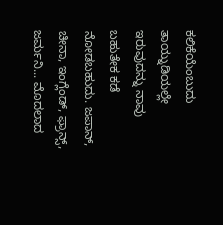ಕಲಿಕೆಯೆಂಬುದು ತಾಯ್ನುಡಿಯಲ್ಲೇ ಇರುವುದನ್ನು ನಾವು ಬಹುತೇಕ ಕಡೆ ನೋಡಬಹುದು. ಜಪಾನ್, ಚೀನಾ, ಇಂಗ್ಲೆಂಡ್, ಫ್ರಾನ್ಸ್, ಜರ್ಮನಿ... ಮೊದಲಾದ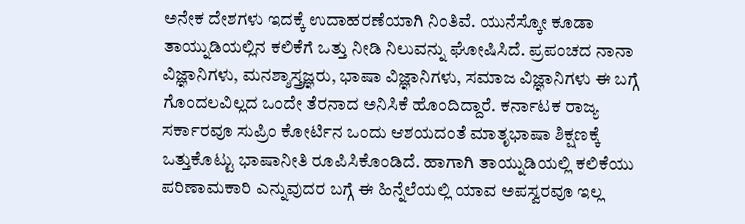ಅನೇಕ ದೇಶಗಳು ಇದಕ್ಕೆ ಉದಾಹರಣೆಯಾಗಿ ನಿಂತಿವೆ. ಯುನೆಸ್ಕೋ ಕೂಡಾ ತಾಯ್ನುಡಿಯಲ್ಲಿನ ಕಲಿಕೆಗೆ ಒತ್ತು ನೀಡಿ ನಿಲುವನ್ನು ಘೋಷಿಸಿದೆ. ಪ್ರಪಂಚದ ನಾನಾ ವಿಜ್ಞಾನಿಗಳು, ಮನಶ್ಶಾಸ್ತ್ರಜ್ಞರು, ಭಾಷಾ ವಿಜ್ಞಾನಿಗಳು, ಸಮಾಜ ವಿಜ್ಞಾನಿಗಳು ಈ ಬಗ್ಗೆ ಗೊಂದಲವಿಲ್ಲದ ಒಂದೇ ತೆರನಾದ ಅನಿಸಿಕೆ ಹೊಂದಿದ್ದಾರೆ. ಕರ್ನಾಟಕ ರಾಜ್ಯ ಸರ್ಕಾರವೂ ಸುಪ್ರಿಂ ಕೋರ್ಟಿನ ಒಂದು ಆಶಯದಂತೆ ಮಾತೃಭಾಷಾ ಶಿಕ್ಷಣಕ್ಕೆ ಒತ್ತುಕೊಟ್ಟು ಭಾಷಾನೀತಿ ರೂಪಿಸಿಕೊಂಡಿದೆ. ಹಾಗಾಗಿ ತಾಯ್ನುಡಿಯಲ್ಲಿ ಕಲಿಕೆಯು ಪರಿಣಾಮಕಾರಿ ಎನ್ನುವುದರ ಬಗ್ಗೆ ಈ ಹಿನ್ನೆಲೆಯಲ್ಲಿ ಯಾವ ಅಪಸ್ವರವೂ ಇಲ್ಲ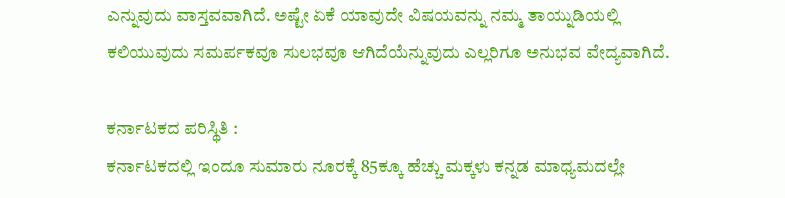ಎನ್ನುವುದು ವಾಸ್ತವವಾಗಿದೆ. ಅಷ್ಟೇ ಏಕೆ ಯಾವುದೇ ವಿಷಯವನ್ನು ನಮ್ಮ ತಾಯ್ನುಡಿಯಲ್ಲಿ ಕಲಿಯುವುದು ಸಮರ್ಪಕವೂ ಸುಲಭವೂ ಆಗಿದೆಯೆನ್ನುವುದು ಎಲ್ಲರಿಗೂ ಅನುಭವ ವೇದ್ಯವಾಗಿದೆ.

ಕರ್ನಾಟಕದ ಪರಿಸ್ಥಿತಿ :
ಕರ್ನಾಟಕದಲ್ಲಿ ಇಂದೂ ಸುಮಾರು ನೂರಕ್ಕೆ 85ಕ್ಕೂ ಹೆಚ್ಚು ಮಕ್ಕಳು ಕನ್ನಡ ಮಾಧ್ಯಮದಲ್ಲೇ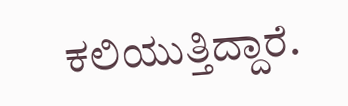ಕಲಿಯುತ್ತಿದ್ದಾರೆ.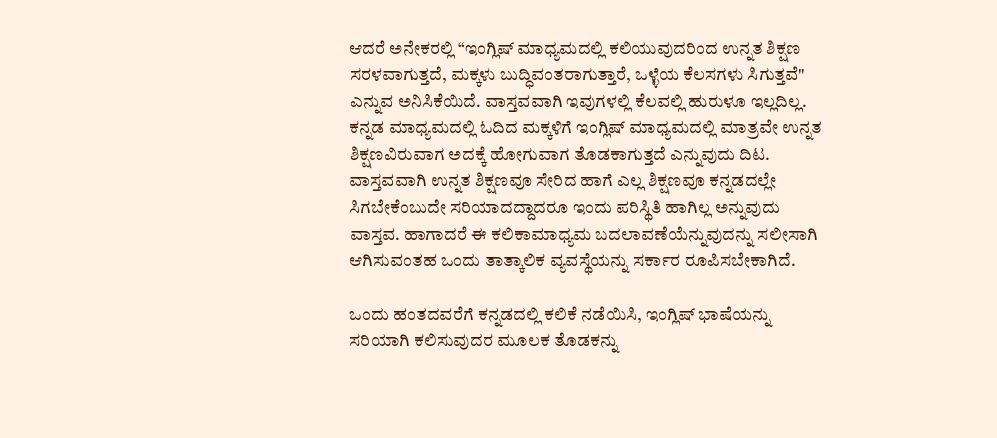ಆದರೆ ಅನೇಕರಲ್ಲಿ “ಇಂಗ್ಲಿಷ್ ಮಾಧ್ಯಮದಲ್ಲಿ ಕಲಿಯುವುದರಿಂದ ಉನ್ನತ ಶಿಕ್ಷಣ ಸರಳವಾಗುತ್ತದೆ, ಮಕ್ಕಳು ಬುದ್ಧಿವಂತರಾಗುತ್ತಾರೆ, ಒಳ್ಳೆಯ ಕೆಲಸಗಳು ಸಿಗುತ್ತವೆ" ಎನ್ನುವ ಅನಿಸಿಕೆಯಿದೆ. ವಾಸ್ತವವಾಗಿ ಇವುಗಳಲ್ಲಿ ಕೆಲವಲ್ಲಿ ಹುರುಳೂ ಇಲ್ಲದಿಲ್ಲ. ಕನ್ನಡ ಮಾಧ್ಯಮದಲ್ಲಿ ಓದಿದ ಮಕ್ಕಳಿಗೆ ಇಂಗ್ಲಿಷ್ ಮಾಧ್ಯಮದಲ್ಲಿ ಮಾತ್ರವೇ ಉನ್ನತ ಶಿಕ್ಷಣವಿರುವಾಗ ಅದಕ್ಕೆ ಹೋಗುವಾಗ ತೊಡಕಾಗುತ್ತದೆ ಎನ್ನುವುದು ದಿಟ. ವಾಸ್ತವವಾಗಿ ಉನ್ನತ ಶಿಕ್ಷಣವೂ ಸೇರಿದ ಹಾಗೆ ಎಲ್ಲ ಶಿಕ್ಷಣವೂ ಕನ್ನಡದಲ್ಲೇ ಸಿಗಬೇಕೆಂಬುದೇ ಸರಿಯಾದದ್ದಾದರೂ ಇಂದು ಪರಿಸ್ಥಿತಿ ಹಾಗಿಲ್ಲ ಅನ್ನುವುದು ವಾಸ್ತವ. ಹಾಗಾದರೆ ಈ ಕಲಿಕಾಮಾಧ್ಯಮ ಬದಲಾವಣೆಯೆನ್ನುವುದನ್ನು ಸಲೀಸಾಗಿ ಆಗಿಸುವಂತಹ ಒಂದು ತಾತ್ಕಾಲಿಕ ವ್ಯವಸ್ಥೆಯನ್ನು ಸರ್ಕಾರ ರೂಪಿಸಬೇಕಾಗಿದೆ.

ಒಂದು ಹಂತದವರೆಗೆ ಕನ್ನಡದಲ್ಲಿ ಕಲಿಕೆ ನಡೆಯಿಸಿ, ಇಂಗ್ಲಿಷ್ ಭಾಷೆಯನ್ನು ಸರಿಯಾಗಿ ಕಲಿಸುವುದರ ಮೂಲಕ ತೊಡಕನ್ನು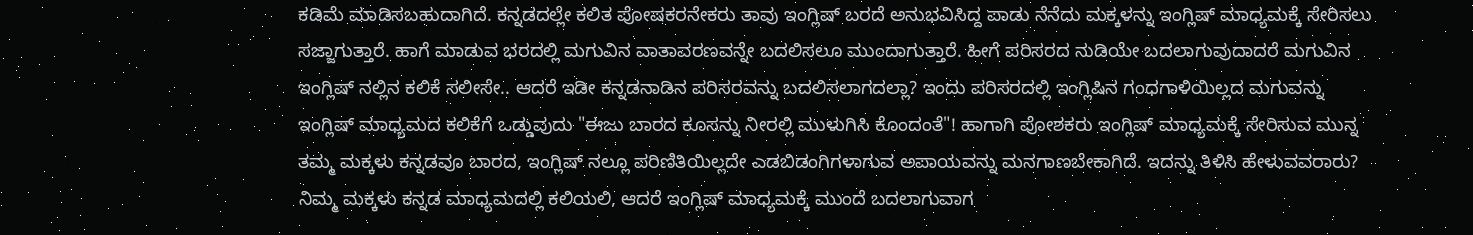ಕಡಿಮೆ ಮಾಡಿಸಬಹುದಾಗಿದೆ. ಕನ್ನಡದಲ್ಲೇ ಕಲಿತ ಪೋಷಕರನೇಕರು ತಾವು ಇಂಗ್ಲಿಷ್ ಬರದೆ ಅನುಭವಿಸಿದ್ದ ಪಾಡು ನೆನೆದು ಮಕ್ಕಳನ್ನು ಇಂಗ್ಲಿಷ್ ಮಾಧ್ಯಮಕ್ಕೆ ಸೇರಿಸಲು ಸಜ್ಜಾಗುತ್ತಾರೆ. ಹಾಗೆ ಮಾಡುವ ಭರದಲ್ಲಿ ಮಗುವಿನ ವಾತಾವರಣವನ್ನೇ ಬದಲಿಸಲೂ ಮುಂದಾಗುತ್ತಾರೆ. ಹೀಗೆ ಪರಿಸರದ ನುಡಿಯೇ ಬದಲಾಗುವುದಾದರೆ ಮಗುವಿನ ಇಂಗ್ಲಿಷ್ ನಲ್ಲಿನ ಕಲಿಕೆ ಸಲೀಸೇ.. ಆದರೆ ಇಡೀ ಕನ್ನಡನಾಡಿನ ಪರಿಸರವನ್ನು ಬದಲಿಸಲಾಗದಲ್ಲಾ? ಇಂದು ಪರಿಸರದಲ್ಲಿ ಇಂಗ್ಲಿಷಿನ ಗಂಧಗಾಳಿಯಿಲ್ಲದ ಮಗುವನ್ನು ಇಂಗ್ಲಿಷ್ ಮಾಧ್ಯಮದ ಕಲಿಕೆಗೆ ಒಡ್ಡುವುದು "ಈಜು ಬಾರದ ಕೂಸನ್ನು ನೀರಲ್ಲಿ ಮುಳುಗಿಸಿ ಕೊಂದಂತೆ"! ಹಾಗಾಗಿ ಪೋಶಕರು ಇಂಗ್ಲಿಷ್ ಮಾಧ್ಯಮಕ್ಕೆ ಸೇರಿಸುವ ಮುನ್ನ ತಮ್ಮ ಮಕ್ಕಳು ಕನ್ನಡವೂ ಬಾರದ, ಇಂಗ್ಲಿಷ್ ನಲ್ಲೂ ಪರಿಣಿತಿಯಿಲ್ಲದೇ ಎಡಬಿಡಂಗಿಗಳಾಗುವ ಅಪಾಯವನ್ನು ಮನಗಾಣಬೇಕಾಗಿದೆ. ಇದನ್ನು ತಿಳಿಸಿ ಹೇಳುವವರಾರು? ನಿಮ್ಮ ಮಕ್ಕಳು ಕನ್ನಡ ಮಾಧ್ಯಮದಲ್ಲಿ ಕಲಿಯಲಿ, ಆದರೆ ಇಂಗ್ಲಿಷ್ ಮಾಧ್ಯಮಕ್ಕೆ ಮುಂದೆ ಬದಲಾಗುವಾಗ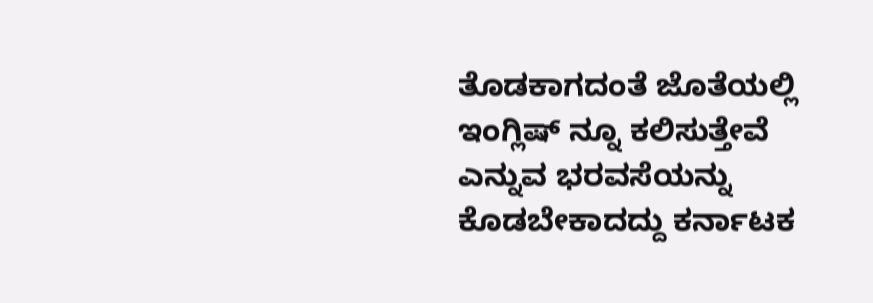ತೊಡಕಾಗದಂತೆ ಜೊತೆಯಲ್ಲಿ ಇಂಗ್ಲಿಷ್ ನ್ನೂ ಕಲಿಸುತ್ತೇವೆ ಎನ್ನುವ ಭರವಸೆಯನ್ನು ಕೊಡಬೇಕಾದದ್ದು ಕರ್ನಾಟಕ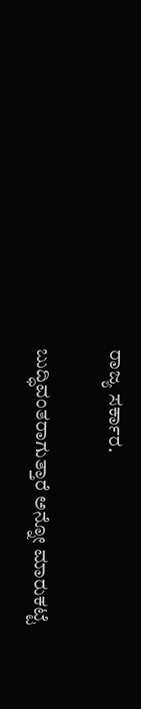ರಾಜ್ಯ ಸರ್ಕಾರ.

ಬುದ್ಧಿವಂತರಾಗುತ್ತಾರೆ ಅನ್ನೋ ಮಾರುಕಟ್ಟೆ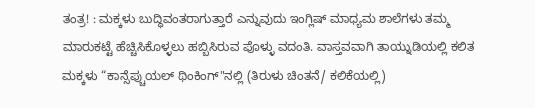ತಂತ್ರ! : ಮಕ್ಕಳು ಬುದ್ಧಿವಂತರಾಗುತ್ತಾರೆ ಎನ್ನುವುದು ಇಂಗ್ಲಿಷ್ ಮಾಧ್ಯಮ ಶಾಲೆಗಳು ತಮ್ಮ ಮಾರುಕಟ್ಟೆ ಹೆಚ್ಚಿಸಿಕೊಳ್ಳಲು ಹಬ್ಬಿಸಿರುವ ಪೊಳ್ಳು ವದಂತಿ. ವಾಸ್ತವವಾಗಿ ತಾಯ್ನುಡಿಯಲ್ಲಿ ಕಲಿತ ಮಕ್ಕಳು “ಕಾನ್ಸೆಪ್ಚುಯಲ್ ಥಿಂಕಿಂಗ್"ನಲ್ಲಿ (ತಿರುಳು ಚಿಂತನೆ/ ಕಲಿಕೆಯಲ್ಲಿ)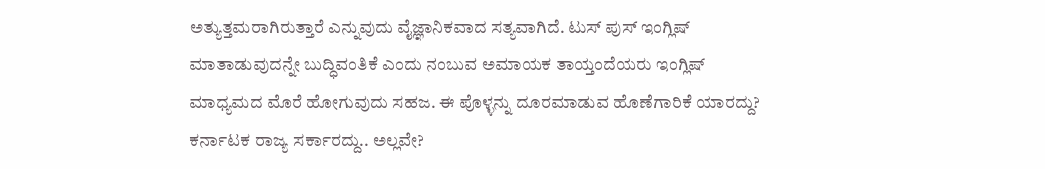ಅತ್ಯುತ್ತಮರಾಗಿರುತ್ತಾರೆ ಎನ್ನುವುದು ವೈಜ್ಞಾನಿಕವಾದ ಸತ್ಯವಾಗಿದೆ. ಟುಸ್ ಪುಸ್ ಇಂಗ್ಲಿಷ್ ಮಾತಾಡುವುದನ್ನೇ ಬುದ್ಧಿವಂತಿಕೆ ಎಂದು ನಂಬುವ ಅಮಾಯಕ ತಾಯ್ತಂದೆಯರು ಇಂಗ್ಲಿಷ್ ಮಾಧ್ಯಮದ ಮೊರೆ ಹೋಗುವುದು ಸಹಜ. ಈ ಪೊಳ್ಳನ್ನು ದೂರಮಾಡುವ ಹೊಣೆಗಾರಿಕೆ ಯಾರದ್ದು? ಕರ್ನಾಟಕ ರಾಜ್ಯ ಸರ್ಕಾರದ್ದು.. ಅಲ್ಲವೇ?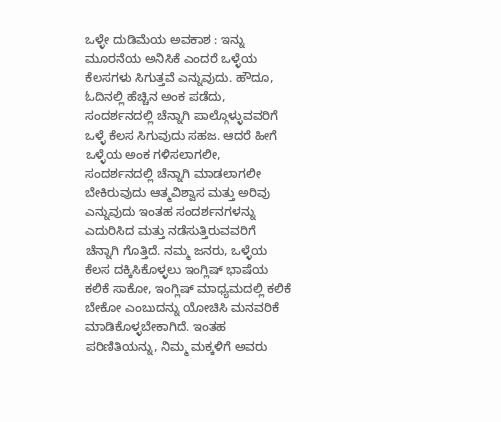ಒಳ್ಳೇ ದುಡಿಮೆಯ ಅವಕಾಶ : ಇನ್ನು ಮೂರನೆಯ ಅನಿಸಿಕೆ ಎಂದರೆ ಒಳ್ಳೆಯ ಕೆಲಸಗಳು ಸಿಗುತ್ತವೆ ಎನ್ನುವುದು. ಹೌದೂ, ಓದಿನಲ್ಲಿ ಹೆಚ್ಚಿನ ಅಂಕ ಪಡೆದು, ಸಂದರ್ಶನದಲ್ಲಿ ಚೆನ್ನಾಗಿ ಪಾಲ್ಗೊಳ್ಳುವವರಿಗೆ ಒಳ್ಳೆ ಕೆಲಸ ಸಿಗುವುದು ಸಹಜ. ಆದರೆ ಹೀಗೆ ಒಳ್ಳೆಯ ಅಂಕ ಗಳಿಸಲಾಗಲೀ, ಸಂದರ್ಶನದಲ್ಲಿ ಚೆನ್ನಾಗಿ ಮಾಡಲಾಗಲೀ ಬೇಕಿರುವುದು ಆತ್ಮವಿಶ್ವಾಸ ಮತ್ತು ಅರಿವು ಎನ್ನುವುದು ಇಂತಹ ಸಂದರ್ಶನಗಳನ್ನು ಎದುರಿಸಿದ ಮತ್ತು ನಡೆಸುತ್ತಿರುವವರಿಗೆ ಚೆನ್ನಾಗಿ ಗೊತ್ತಿದೆ. ನಮ್ಮ ಜನರು, ಒಳ್ಳೆಯ ಕೆಲಸ ದಕ್ಕಿಸಿಕೊಳ್ಳಲು ಇಂಗ್ಲಿಷ್ ಭಾಷೆಯ ಕಲಿಕೆ ಸಾಕೋ, ಇಂಗ್ಲಿಷ್ ಮಾಧ್ಯಮದಲ್ಲಿ ಕಲಿಕೆ ಬೇಕೋ ಎಂಬುದನ್ನು ಯೋಚಿಸಿ ಮನವರಿಕೆ ಮಾಡಿಕೊಳ್ಳಬೇಕಾಗಿದೆ. ಇಂತಹ ಪರಿಣಿತಿಯನ್ನು, ನಿಮ್ಮ ಮಕ್ಕಳಿಗೆ ಅವರು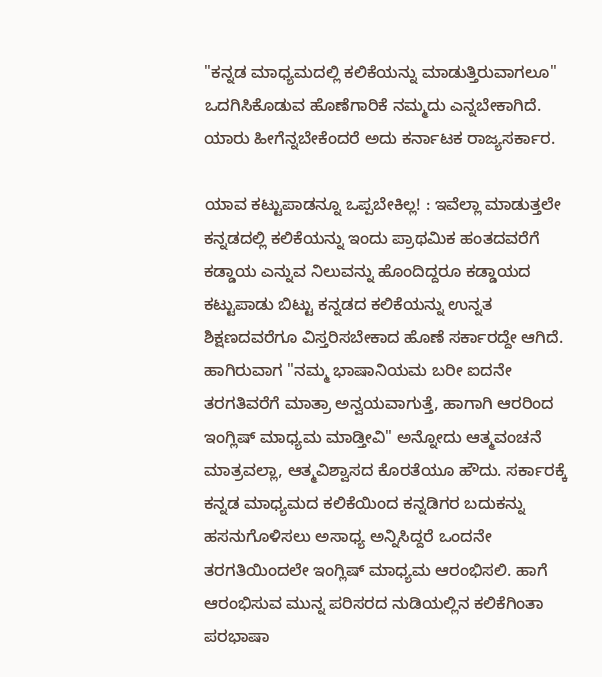"ಕನ್ನಡ ಮಾಧ್ಯಮದಲ್ಲಿ ಕಲಿಕೆಯನ್ನು ಮಾಡುತ್ತಿರುವಾಗಲೂ" ಒದಗಿಸಿಕೊಡುವ ಹೊಣೆಗಾರಿಕೆ ನಮ್ಮದು ಎನ್ನಬೇಕಾಗಿದೆ. ಯಾರು ಹೀಗೆನ್ನಬೇಕೆಂದರೆ ಅದು ಕರ್ನಾಟಕ ರಾಜ್ಯಸರ್ಕಾರ.

ಯಾವ ಕಟ್ಟುಪಾಡನ್ನೂ ಒಪ್ಪಬೇಕಿಲ್ಲ! : ಇವೆಲ್ಲಾ ಮಾಡುತ್ತಲೇ ಕನ್ನಡದಲ್ಲಿ ಕಲಿಕೆಯನ್ನು ಇಂದು ಪ್ರಾಥಮಿಕ ಹಂತದವರೆಗೆ ಕಡ್ಡಾಯ ಎನ್ನುವ ನಿಲುವನ್ನು ಹೊಂದಿದ್ದರೂ ಕಡ್ಡಾಯದ ಕಟ್ಟುಪಾಡು ಬಿಟ್ಟು ಕನ್ನಡದ ಕಲಿಕೆಯನ್ನು ಉನ್ನತ ಶಿಕ್ಷಣದವರೆಗೂ ವಿಸ್ತರಿಸಬೇಕಾದ ಹೊಣೆ ಸರ್ಕಾರದ್ದೇ ಆಗಿದೆ. ಹಾಗಿರುವಾಗ "ನಮ್ಮ ಭಾಷಾನಿಯಮ ಬರೀ ಐದನೇ ತರಗತಿವರೆಗೆ ಮಾತ್ರಾ ಅನ್ವಯವಾಗುತ್ತೆ, ಹಾಗಾಗಿ ಆರರಿಂದ ಇಂಗ್ಲಿಷ್ ಮಾಧ್ಯಮ ಮಾಡ್ತೀವಿ" ಅನ್ನೋದು ಆತ್ಮವಂಚನೆ ಮಾತ್ರವಲ್ಲಾ, ಆತ್ಮವಿಶ್ವಾಸದ ಕೊರತೆಯೂ ಹೌದು. ಸರ್ಕಾರಕ್ಕೆ ಕನ್ನಡ ಮಾಧ್ಯಮದ ಕಲಿಕೆಯಿಂದ ಕನ್ನಡಿಗರ ಬದುಕನ್ನು ಹಸನುಗೊಳಿಸಲು ಅಸಾಧ್ಯ ಅನ್ನಿಸಿದ್ದರೆ ಒಂದನೇ ತರಗತಿಯಿಂದಲೇ ಇಂಗ್ಲಿಷ್ ಮಾಧ್ಯಮ ಆರಂಭಿಸಲಿ. ಹಾಗೆ ಆರಂಭಿಸುವ ಮುನ್ನ ಪರಿಸರದ ನುಡಿಯಲ್ಲಿನ ಕಲಿಕೆಗಿಂತಾ ಪರಭಾಷಾ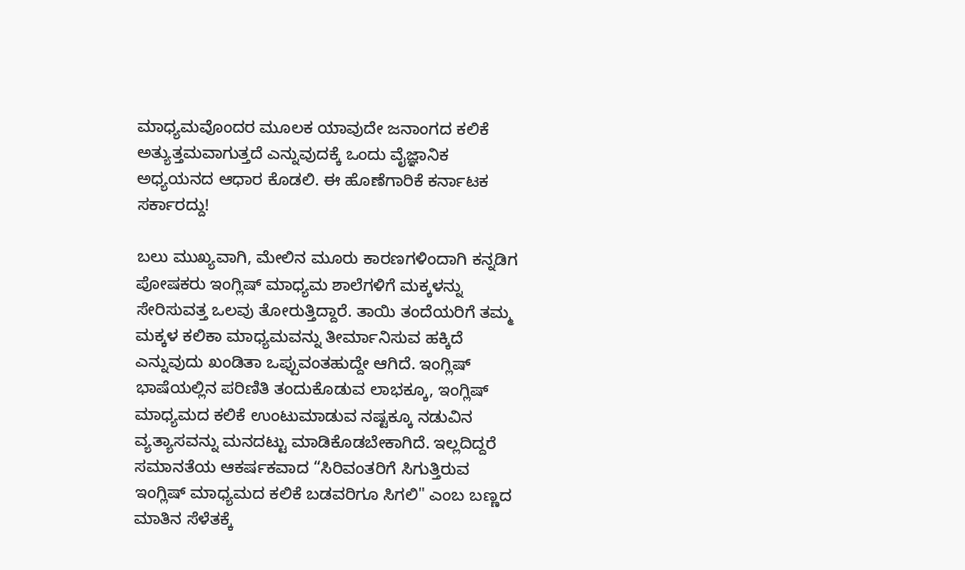ಮಾಧ್ಯಮವೊಂದರ ಮೂಲಕ ಯಾವುದೇ ಜನಾಂಗದ ಕಲಿಕೆ ಅತ್ಯುತ್ತಮವಾಗುತ್ತದೆ ಎನ್ನುವುದಕ್ಕೆ ಒಂದು ವೈಜ್ಞಾನಿಕ ಅಧ್ಯಯನದ ಆಧಾರ ಕೊಡಲಿ. ಈ ಹೊಣೆಗಾರಿಕೆ ಕರ್ನಾಟಕ ಸರ್ಕಾರದ್ದು!

ಬಲು ಮುಖ್ಯವಾಗಿ, ಮೇಲಿನ ಮೂರು ಕಾರಣಗಳಿಂದಾಗಿ ಕನ್ನಡಿಗ ಪೋಷಕರು ಇಂಗ್ಲಿಷ್ ಮಾಧ್ಯಮ ಶಾಲೆಗಳಿಗೆ ಮಕ್ಕಳನ್ನು ಸೇರಿಸುವತ್ತ ಒಲವು ತೋರುತ್ತಿದ್ದಾರೆ. ತಾಯಿ ತಂದೆಯರಿಗೆ ತಮ್ಮ ಮಕ್ಕಳ ಕಲಿಕಾ ಮಾಧ್ಯಮವನ್ನು ತೀರ್ಮಾನಿಸುವ ಹಕ್ಕಿದೆ ಎನ್ನುವುದು ಖಂಡಿತಾ ಒಪ್ಪುವಂತಹುದ್ದೇ ಆಗಿದೆ. ಇಂಗ್ಲಿಷ್ ಭಾಷೆಯಲ್ಲಿನ ಪರಿಣಿತಿ ತಂದುಕೊಡುವ ಲಾಭಕ್ಕೂ, ಇಂಗ್ಲಿಷ್ ಮಾಧ್ಯಮದ ಕಲಿಕೆ ಉಂಟುಮಾಡುವ ನಷ್ಟಕ್ಕೂ ನಡುವಿನ ವ್ಯತ್ಯಾಸವನ್ನು ಮನದಟ್ಟು ಮಾಡಿಕೊಡಬೇಕಾಗಿದೆ. ಇಲ್ಲದಿದ್ದರೆ ಸಮಾನತೆಯ ಆಕರ್ಷಕವಾದ “ಸಿರಿವಂತರಿಗೆ ಸಿಗುತ್ತಿರುವ ಇಂಗ್ಲಿಷ್ ಮಾಧ್ಯಮದ ಕಲಿಕೆ ಬಡವರಿಗೂ ಸಿಗಲಿ" ಎಂಬ ಬಣ್ಣದ ಮಾತಿನ ಸೆಳೆತಕ್ಕೆ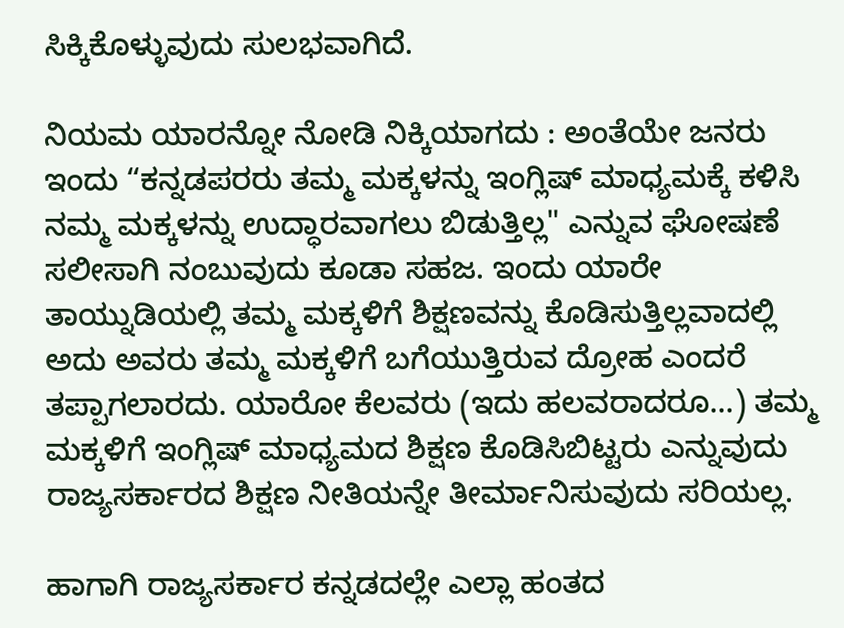ಸಿಕ್ಕಿಕೊಳ್ಳುವುದು ಸುಲಭವಾಗಿದೆ.

ನಿಯಮ ಯಾರನ್ನೋ ನೋಡಿ ನಿಕ್ಕಿಯಾಗದು : ಅಂತೆಯೇ ಜನರು ಇಂದು “ಕನ್ನಡಪರರು ತಮ್ಮ ಮಕ್ಕಳನ್ನು ಇಂಗ್ಲಿಷ್ ಮಾಧ್ಯಮಕ್ಕೆ ಕಳಿಸಿ ನಮ್ಮ ಮಕ್ಕಳನ್ನು ಉದ್ಧಾರವಾಗಲು ಬಿಡುತ್ತಿಲ್ಲ" ಎನ್ನುವ ಘೋಷಣೆ ಸಲೀಸಾಗಿ ನಂಬುವುದು ಕೂಡಾ ಸಹಜ. ಇಂದು ಯಾರೇ ತಾಯ್ನುಡಿಯಲ್ಲಿ ತಮ್ಮ ಮಕ್ಕಳಿಗೆ ಶಿಕ್ಷಣವನ್ನು ಕೊಡಿಸುತ್ತಿಲ್ಲವಾದಲ್ಲಿ ಅದು ಅವರು ತಮ್ಮ ಮಕ್ಕಳಿಗೆ ಬಗೆಯುತ್ತಿರುವ ದ್ರೋಹ ಎಂದರೆ ತಪ್ಪಾಗಲಾರದು. ಯಾರೋ ಕೆಲವರು (ಇದು ಹಲವರಾದರೂ...) ತಮ್ಮ ಮಕ್ಕಳಿಗೆ ಇಂಗ್ಲಿಷ್ ಮಾಧ್ಯಮದ ಶಿಕ್ಷಣ ಕೊಡಿಸಿಬಿಟ್ಟರು ಎನ್ನುವುದು ರಾಜ್ಯಸರ್ಕಾರದ ಶಿಕ್ಷಣ ನೀತಿಯನ್ನೇ ತೀರ್ಮಾನಿಸುವುದು ಸರಿಯಲ್ಲ.

ಹಾಗಾಗಿ ರಾಜ್ಯಸರ್ಕಾರ ಕನ್ನಡದಲ್ಲೇ ಎಲ್ಲಾ ಹಂತದ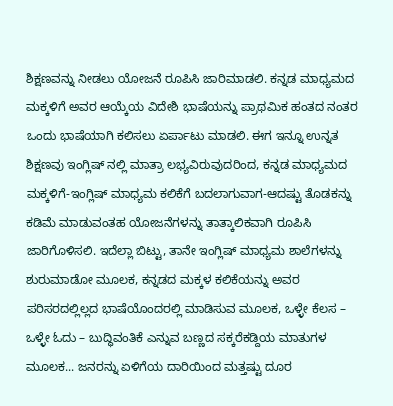ಶಿಕ್ಷಣವನ್ನು ನೀಡಲು ಯೋಜನೆ ರೂಪಿಸಿ ಜಾರಿಮಾಡಲಿ. ಕನ್ನಡ ಮಾಧ್ಯಮದ ಮಕ್ಕಳಿಗೆ ಅವರ ಆಯ್ಕೆಯ ವಿದೇಶಿ ಭಾಷೆಯನ್ನು ಪ್ರಾಥಮಿಕ ಹಂತದ ನಂತರ ಒಂದು ಭಾಷೆಯಾಗಿ ಕಲಿಸಲು ಏರ್ಪಾಟು ಮಾಡಲಿ. ಈಗ ಇನ್ನೂ ಉನ್ನತ ಶಿಕ್ಷಣವು ಇಂಗ್ಲಿಷ್ ನಲ್ಲಿ ಮಾತ್ರಾ ಲಭ್ಯವಿರುವುದರಿಂದ, ಕನ್ನಡ ಮಾಧ್ಯಮದ ಮಕ್ಕಳಿಗೆ-ಇಂಗ್ಲಿಷ್ ಮಾಧ್ಯಮ ಕಲಿಕೆಗೆ ಬದಲಾಗುವಾಗ-ಆದಷ್ಟು ತೊಡಕನ್ನು ಕಡಿಮೆ ಮಾಡುವಂತಹ ಯೋಜನೆಗಳನ್ನು ತಾತ್ಕಾಲಿಕವಾಗಿ ರೂಪಿಸಿ ಜಾರಿಗೊಳಿಸಲಿ. ಇದೆಲ್ಲಾ ಬಿಟ್ಟು, ತಾನೇ ಇಂಗ್ಲಿಷ್ ಮಾಧ್ಯಮ ಶಾಲೆಗಳನ್ನು ಶುರುಮಾಡೋ ಮೂಲಕ, ಕನ್ನಡದ ಮಕ್ಕಳ ಕಲಿಕೆಯನ್ನು ಅವರ ಪರಿಸರದಲ್ಲಿಲ್ಲದ ಭಾಷೆಯೊಂದರಲ್ಲಿ ಮಾಡಿಸುವ ಮೂಲಕ, ಒಳ್ಳೇ ಕೆಲಸ – ಒಳ್ಳೇ ಓದು – ಬುದ್ಧಿವಂತಿಕೆ ಎನ್ನುವ ಬಣ್ಣದ ಸಕ್ಕರೆಕಡ್ದಿಯ ಮಾತುಗಳ ಮೂಲಕ... ಜನರನ್ನು ಏಳಿಗೆಯ ದಾರಿಯಿಂದ ಮತ್ತಷ್ಟು ದೂರ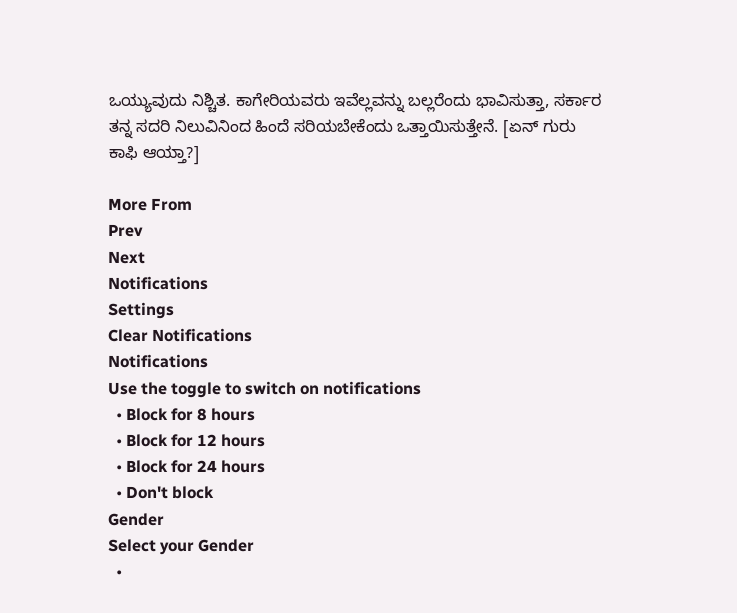ಒಯ್ಯುವುದು ನಿಶ್ಚಿತ. ಕಾಗೇರಿಯವರು ಇವೆಲ್ಲವನ್ನು ಬಲ್ಲರೆಂದು ಭಾವಿಸುತ್ತಾ, ಸರ್ಕಾರ ತನ್ನ ಸದರಿ ನಿಲುವಿನಿಂದ ಹಿಂದೆ ಸರಿಯಬೇಕೆಂದು ಒತ್ತಾಯಿಸುತ್ತೇನೆ. [ಏನ್ ಗುರು ಕಾಫಿ ಆಯ್ತಾ?]

More From
Prev
Next
Notifications
Settings
Clear Notifications
Notifications
Use the toggle to switch on notifications
  • Block for 8 hours
  • Block for 12 hours
  • Block for 24 hours
  • Don't block
Gender
Select your Gender
  •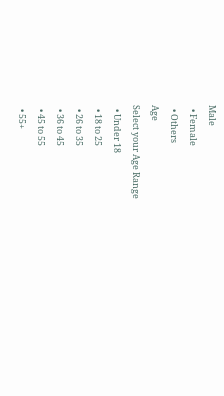Male
  • Female
  • Others
Age
Select your Age Range
  • Under 18
  • 18 to 25
  • 26 to 35
  • 36 to 45
  • 45 to 55
  • 55+